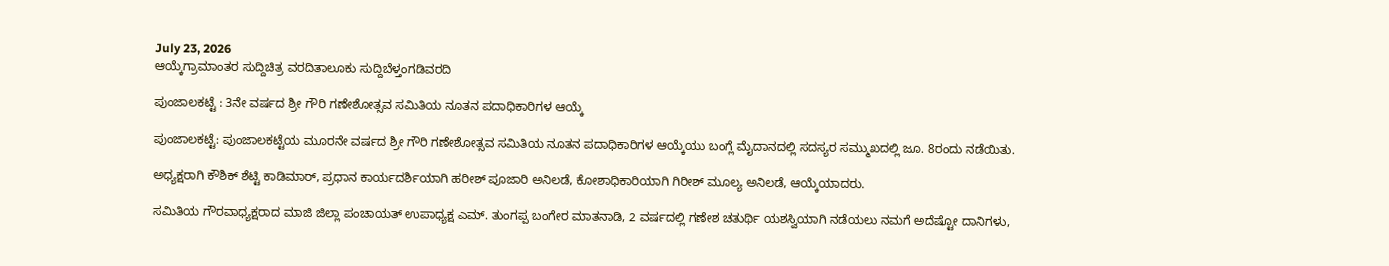July 23, 2026
ಆಯ್ಕೆಗ್ರಾಮಾಂತರ ಸುದ್ದಿಚಿತ್ರ ವರದಿತಾಲೂಕು ಸುದ್ದಿಬೆಳ್ತಂಗಡಿವರದಿ

ಪುಂಜಾಲಕಟ್ಟೆ : 3ನೇ ವರ್ಷದ ಶ್ರೀ ಗೌರಿ ಗಣೇಶೋತ್ಸವ ಸಮಿತಿಯ ನೂತನ ಪದಾಧಿಕಾರಿಗಳ ಆಯ್ಕೆ

ಪುಂಜಾಲಕಟ್ಟೆ: ಪುಂಜಾಲಕಟ್ಟೆಯ ಮೂರನೇ ವರ್ಷದ ಶ್ರೀ ಗೌರಿ ಗಣೇಶೋತ್ಸವ ಸಮಿತಿಯ ನೂತನ ಪದಾಧಿಕಾರಿಗಳ ಆಯ್ಕೆಯು ಬಂಗ್ಲೆ ಮೈದಾನದಲ್ಲಿ ಸದಸ್ಯರ ಸಮ್ಮುಖದಲ್ಲಿ ಜೂ. 8ರಂದು ನಡೆಯಿತು.

ಅಧ್ಯಕ್ಷರಾಗಿ ಕೌಶಿಕ್ ಶೆಟ್ಟಿ ಕಾಡಿಮಾರ್, ಪ್ರಧಾನ ಕಾರ್ಯದರ್ಶಿಯಾಗಿ ಹರೀಶ್ ಪೂಜಾರಿ ಅನಿಲಡೆ, ಕೋಶಾಧಿಕಾರಿಯಾಗಿ ಗಿರೀಶ್ ಮೂಲ್ಯ ಅನಿಲಡೆ, ಆಯ್ಕೆಯಾದರು.

ಸಮಿತಿಯ ಗೌರವಾಧ್ಯಕ್ಷರಾದ ಮಾಜಿ ಜಿಲ್ಲಾ ಪಂಚಾಯತ್ ಉಪಾಧ್ಯಕ್ಷ ಎಮ್. ತುಂಗಪ್ಪ ಬಂಗೇರ ಮಾತನಾಡಿ, 2 ವರ್ಷದಲ್ಲಿ ಗಣೇಶ ಚತುರ್ಥಿ ಯಶಸ್ವಿಯಾಗಿ ನಡೆಯಲು ನಮಗೆ ಅದೆಷ್ಟೋ ದಾನಿಗಳು,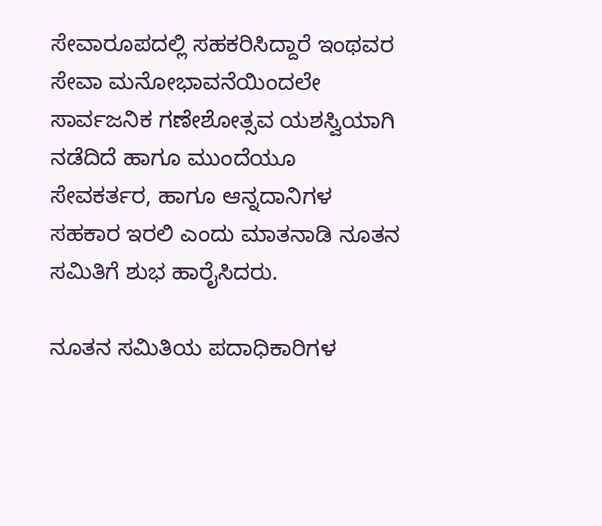ಸೇವಾರೂಪದಲ್ಲಿ ಸಹಕರಿಸಿದ್ದಾರೆ ಇಂಥವರ ಸೇವಾ ಮನೋಭಾವನೆಯಿಂದಲೇ ಸಾರ್ವಜನಿಕ ಗಣೇಶೋತ್ಸವ ಯಶಸ್ವಿಯಾಗಿ ನಡೆದಿದೆ ಹಾಗೂ ಮುಂದೆಯೂ ಸೇವಕರ್ತರ, ಹಾಗೂ ಆನ್ನದಾನಿಗಳ ಸಹಕಾರ ಇರಲಿ ಎಂದು ಮಾತನಾಡಿ ನೂತನ ಸಮಿತಿಗೆ ಶುಭ ಹಾರೈಸಿದರು.

ನೂತನ ಸಮಿತಿಯ ಪದಾಧಿಕಾರಿಗಳ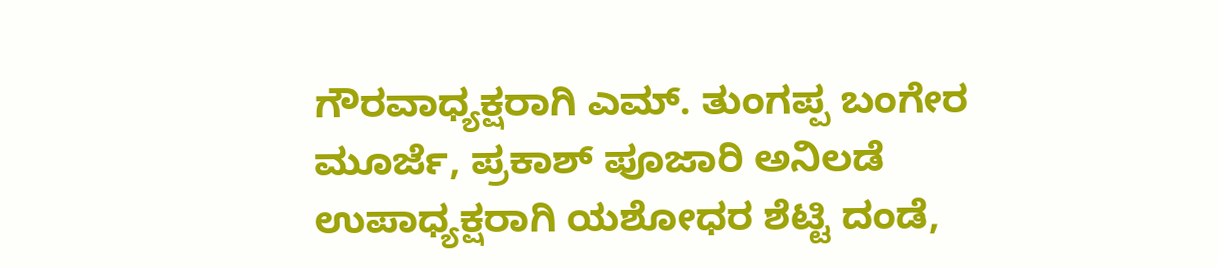ಗೌರವಾಧ್ಯಕ್ಷರಾಗಿ ಎಮ್. ತುಂಗಪ್ಪ ಬಂಗೇರ ಮೂರ್ಜೆ, ಪ್ರಕಾಶ್ ಪೂಜಾರಿ ಅನಿಲಡೆ ಉಪಾಧ್ಯಕ್ಷರಾಗಿ ಯಶೋಧರ ಶೆಟ್ಟಿ ದಂಡೆ,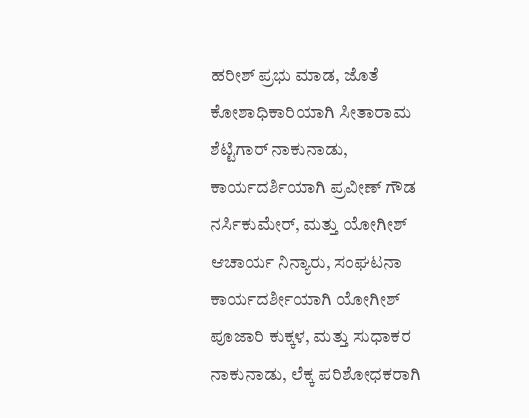ಹರೀಶ್ ಪ್ರಭು ಮಾಡ, ಜೊತೆ ಕೋಶಾಧಿಕಾರಿಯಾಗಿ ಸೀತಾರಾಮ ಶೆಟ್ಟಿಗಾರ್ ನಾಕುನಾಡು, ಕಾರ್ಯದರ್ಶಿಯಾಗಿ ಪ್ರವೀಣ್ ಗೌಡ ನರ್ಸಿಕುಮೇರ್, ಮತ್ತು ಯೋಗೀಶ್ ಆಚಾರ್ಯ ನಿನ್ಯಾರು, ಸಂಘಟನಾ ಕಾರ್ಯದರ್ಶೀಯಾಗಿ ಯೋಗೀಶ್ ಪೂಜಾರಿ ಕುಕ್ಕಳ, ಮತ್ತು ಸುಧಾಕರ ನಾಕುನಾಡು, ಲೆಕ್ಕ ಪರಿಶೋಧಕರಾಗಿ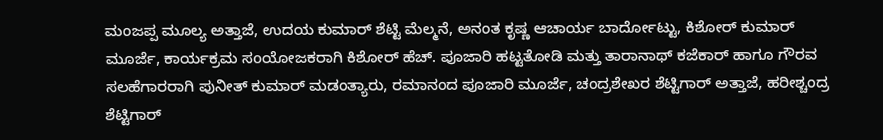ಮಂಜಪ್ಪ ಮೂಲ್ಯ ಅತ್ತಾಜೆ, ಉದಯ ಕುಮಾರ್ ಶೆಟ್ಟಿ ಮೆಲ್ಮನೆ, ಅನಂತ ಕೃಷ್ಣ ಆಚಾರ್ಯ ಬಾರ್ದೋಟ್ಟು, ಕಿಶೋರ್ ಕುಮಾರ್ ಮೂರ್ಜೆ, ಕಾರ್ಯಕ್ರಮ ಸoಯೋಜಕರಾಗಿ ಕಿಶೋರ್ ಹೆಚ್. ಪೂಜಾರಿ ಹಟ್ಟತೋಡಿ ಮತ್ತು ತಾರಾನಾಥ್ ಕಜೆಕಾರ್ ಹಾಗೂ ಗೌರವ ಸಲಹೆಗಾರರಾಗಿ ಪುನೀತ್ ಕುಮಾರ್ ಮಡಂತ್ಯಾರು, ರಮಾನಂದ ಪೂಜಾರಿ ಮೂರ್ಜೆ, ಚಂದ್ರಶೇಖರ ಶೆಟ್ಟಿಗಾರ್ ಅತ್ತಾಜೆ, ಹರೀಶ್ಚಂದ್ರ ಶೆಟ್ಟಿಗಾರ್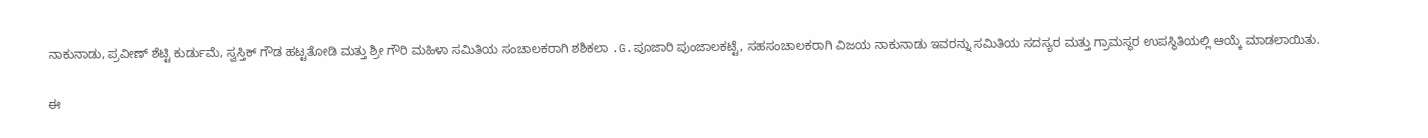ನಾಕುನಾಡು, ಪ್ರವೀಣ್ ಶೆಟ್ಟಿ ಕುರ್ಡುಮೆ, ಸ್ವಸ್ತಿಕ್ ಗೌಡ ಹಟ್ಟತೋಡಿ ಮತ್ತು ಶ್ರೀ ಗೌರಿ ಮಹಿಳಾ ಸಮಿತಿಯ ಸಂಚಾಲಕರಾಗಿ ಶಶಿಕಲಾ .G.ಪೂಜಾರಿ ಪುಂಜಾಲಕಟ್ಟೆ, ಸಹಸಂಚಾಲಕರಾಗಿ ವಿಜಯ ನಾಕುನಾಡು ಇವರನ್ನು ಸಮಿತಿಯ ಸದಸ್ಯರ ಮತ್ತು ಗ್ರಾಮಸ್ಥರ ಉಪಸ್ಥಿತಿಯಲ್ಲಿ ಆಯ್ಕೆ ಮಾಡಲಾಯಿತು.

ಈ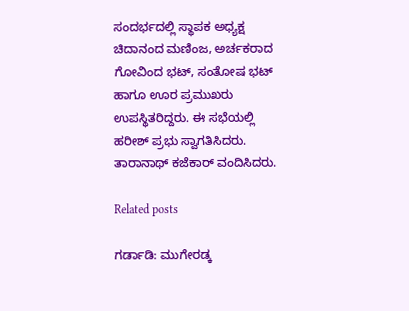ಸಂದರ್ಭದಲ್ಲಿ ಸ್ಥಾಪಕ ಅಧ್ಯಕ್ಷ ಚಿದಾನಂದ ಮಣಿಂಜ, ಅರ್ಚಕರಾದ ಗೋವಿಂದ ಭಟ್, ಸಂತೋಷ ಭಟ್ ಹಾಗೂ ಊರ ಪ್ರಮುಖರು ಉಪಸ್ಥಿತರಿದ್ದರು. ಈ ಸಭೆಯಲ್ಲಿ ಹರೀಶ್ ಪ್ರಭು ಸ್ವಾಗತಿಸಿದರು. ತಾರಾನಾಥ್ ಕಜೆಕಾರ್ ವಂದಿಸಿದರು.

Related posts

ಗರ್ಡಾಡಿ: ಮುಗೇರಡ್ಕ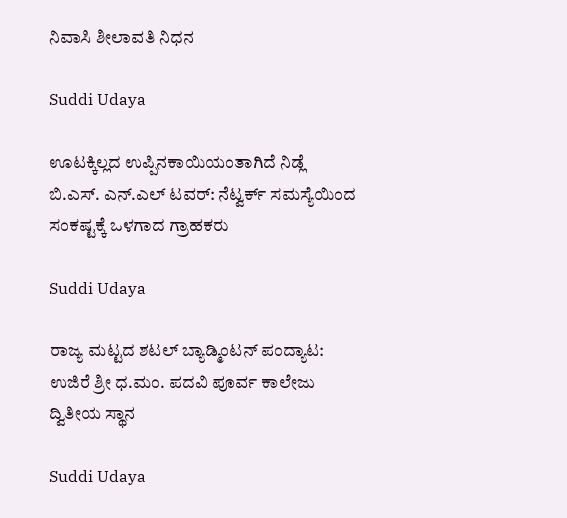ನಿವಾಸಿ ಶೀಲಾವತಿ ನಿಧನ

Suddi Udaya

ಊಟಕ್ಕಿಲ್ಲದ ಉಪ್ಪಿನಕಾಯಿಯಂತಾಗಿದೆ ನಿಡ್ಲೆ ಬಿ.ಎಸ್. ಎನ್.ಎಲ್ ಟವರ್: ನೆಟ್ವರ್ಕ್ ಸಮಸ್ಯೆಯಿಂದ ಸಂಕಷ್ಟಕ್ಕೆ ಒಳಗಾದ ಗ್ರಾಹಕರು

Suddi Udaya

ರಾಜ್ಯ ಮಟ್ಟದ ಶಟಲ್ ಬ್ಯಾಡ್ಮಿಂಟನ್ ಪಂದ್ಯಾಟ: ಉಜಿರೆ ಶ್ರೀ ಧ.ಮಂ. ಪದವಿ ಪೂರ್ವ ಕಾಲೇಜು ದ್ವಿತೀಯ ಸ್ಥಾನ

Suddi Udaya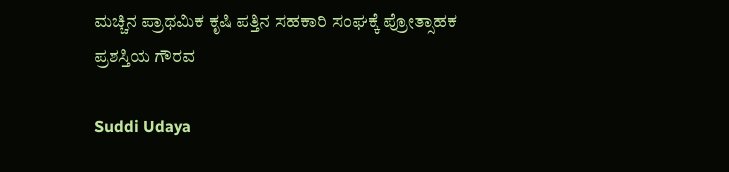ಮಚ್ಚಿನ ಪ್ರಾಥಮಿಕ ಕೃಷಿ ಪತ್ತಿನ ಸಹಕಾರಿ ಸಂಘಕ್ಕೆ ಪ್ರೋತ್ಸಾಹಕ ಪ್ರಶಸ್ತಿಯ ಗೌರವ

Suddi Udaya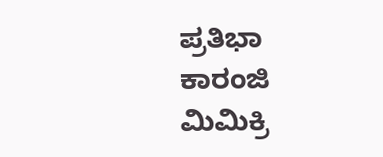ಪ್ರತಿಭಾ ಕಾರಂಜಿ ಮಿಮಿಕ್ರಿ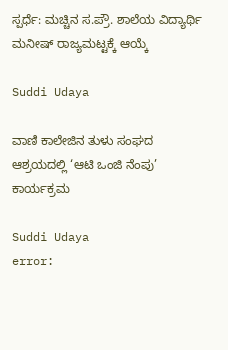ಸ್ಪರ್ಧೆ: ಮಚ್ಚಿನ ಸ.ಪ್ರೌ. ಶಾಲೆಯ ವಿದ್ಯಾರ್ಥಿ ಮನೀಷ್ ರಾಜ್ಯಮಟ್ಟಕ್ಕೆ ಆಯ್ಕೆ

Suddi Udaya

ವಾಣಿ ಕಾಲೇಜಿನ ತುಳು ಸಂಘದ ಆಶ್ರಯದಲ್ಲಿ ‘ಆಟಿ ಒಂಜಿ ನೆಂಪು’ ಕಾರ್ಯಕ್ರಮ

Suddi Udaya
error: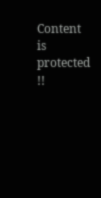Content is protected !!